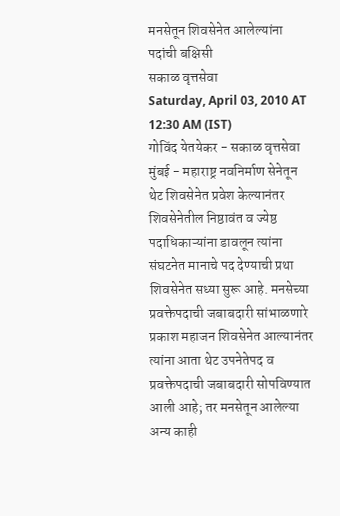मनसेतून शिवसेनेत आलेल्यांना पदांची बक्षिसी
सकाळ वृत्तसेवा
Saturday, April 03, 2010 AT 12:30 AM (IST)
गोविंद येतयेकर - सकाळ वृत्तसेवा
मुंबई - महाराष्ट्र नवनिर्माण सेनेतून थेट शिवसेनेत प्रवेश केल्यानंतर शिवसेनेतील निष्ठावंत व ज्येष्ठ पदाधिकाऱ्यांना डावलून त्यांना संघटनेत मानाचे पद देण्याची प्रथा शिवसेनेत सध्या सुरू आहे. मनसेच्या प्रवक्तेपदाची जबाबदारी सांभाळणारे प्रकाश महाजन शिवसेनेत आल्यानंतर त्यांना आता थेट उपनेतेपद व प्रवक्तेपदाची जबाबदारी सोपविण्यात आली आहे; तर मनसेतून आलेल्या अन्य काही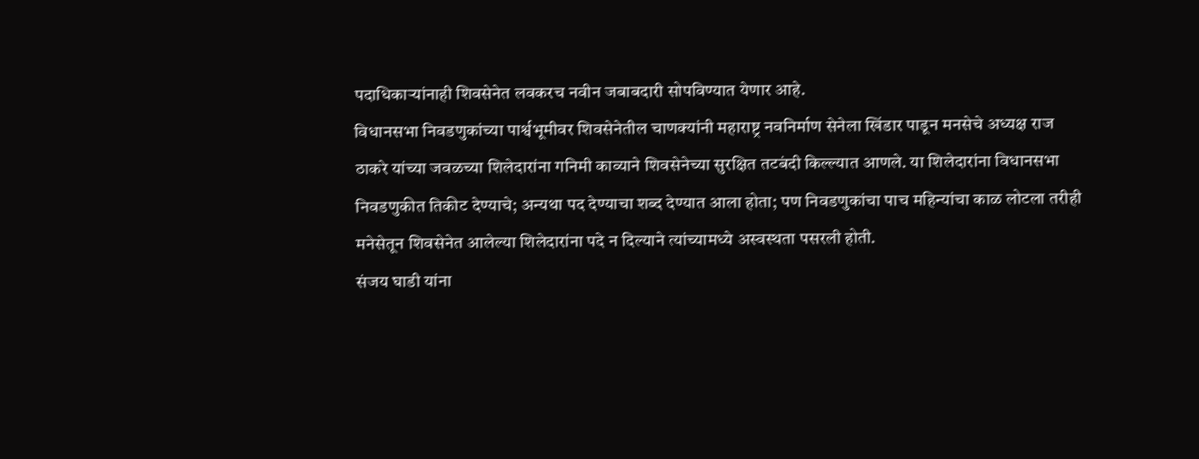पदाधिकाऱ्यांनाही शिवसेनेत लवकरच नवीन जबाबदारी सोपविण्यात येणार आहे.
विधानसभा निवडणुकांच्या पार्श्वभूमीवर शिवसेनेतील चाणक्यांनी महाराष्ट्र नवनिर्माण सेनेला खिंडार पाडून मनसेचे अध्यक्ष राज ठाकरे यांच्या जवळच्या शिलेदारांना गनिमी काव्याने शिवसेनेच्या सुरक्षित तटबंदी किल्ल्यात आणले. या शिलेदारांना विधानसभा निवडणुकीत तिकीट देण्याचे; अन्यथा पद देण्याचा शब्द देण्यात आला होता; पण निवडणुकांचा पाच महिन्यांचा काळ लोटला तरीही मनेसेतून शिवसेनेत आलेल्या शिलेदारांना पदे न दिल्याने त्यांच्यामध्ये अस्वस्थता पसरली होती.
संजय घाडी यांना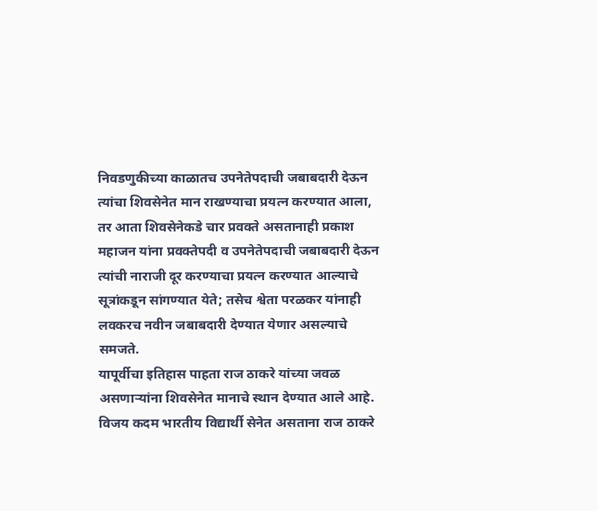निवडणुकीच्या काळातच उपनेतेपदाची जबाबदारी देऊन त्यांचा शिवसेनेत मान राखण्याचा प्रयत्न करण्यात आला, तर आता शिवसेनेकडे चार प्रवक्ते असतानाही प्रकाश महाजन यांना प्रवक्तेपदी व उपनेतेपदाची जबाबदारी देऊन त्यांची नाराजी दूर करण्याचा प्रयत्न करण्यात आल्याचे सूत्रांकडून सांगण्यात येते; तसेच श्वेता परळकर यांनाही लवकरच नवीन जबाबदारी देण्यात येणार असल्याचे समजते.
यापूर्वीचा इतिहास पाहता राज ठाकरे यांच्या जवळ असणाऱ्यांना शिवसेनेत मानाचे स्थान देण्यात आले आहे. विजय कदम भारतीय विद्यार्थी सेनेत असताना राज ठाकरे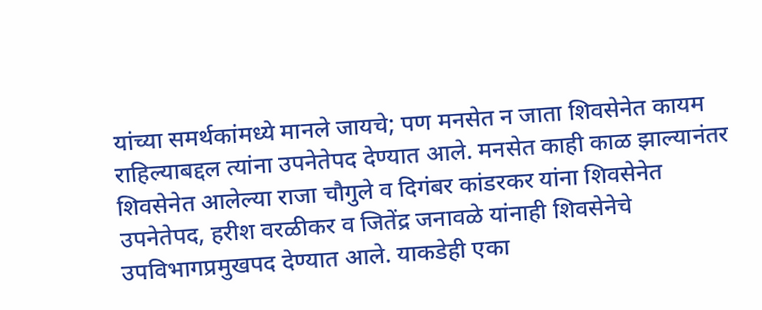यांच्या समर्थकांमध्ये मानले जायचे; पण मनसेत न जाता शिवसेनेत कायम राहिल्याबद्दल त्यांना उपनेतेपद देण्यात आले. मनसेत काही काळ झाल्यानंतर शिवसेनेत आलेल्या राजा चौगुले व दिगंबर कांडरकर यांना शिवसेनेत उपनेतेपद, हरीश वरळीकर व जितेंद्र जनावळे यांनाही शिवसेनेचे उपविभागप्रमुखपद देण्यात आले. याकडेही एका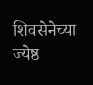शिवसेनेच्या ज्येष्ठ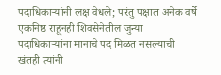पदाधिकाऱ्यांनी लक्ष वेधले; परंतु पक्षात अनेक वर्षे एकनिष्ठ राहूनही शिवसेनेतील जुन्या पदाधिकाऱ्यांना मानाचे पद मिळत नसल्याची खंतही त्यांनी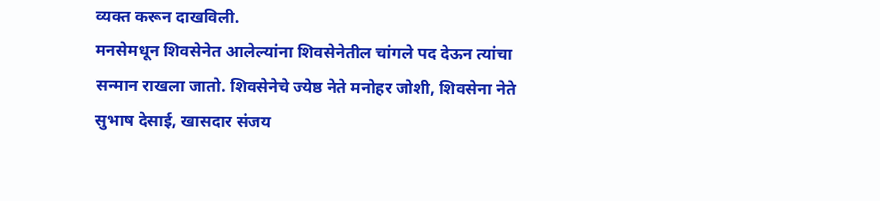व्यक्त करून दाखविली.
मनसेमधून शिवसेनेत आलेल्यांना शिवसेनेतील चांगले पद देऊन त्यांचा सन्मान राखला जातो. शिवसेनेचे ज्येष्ठ नेते मनोहर जोशी, शिवसेना नेते सुभाष देसाई, खासदार संजय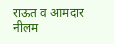राऊत व आमदार नीलम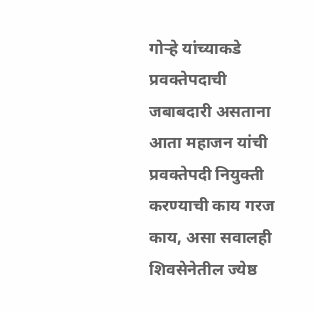गोऱ्हे यांच्याकडे प्रवक्तेपदाची जबाबदारी असताना आता महाजन यांची प्रवक्तेपदी नियुक्ती करण्याची काय गरज काय, असा सवालही शिवसेनेतील ज्येष्ठ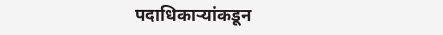पदाधिकाऱ्यांकडून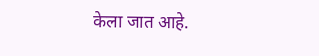केला जात आहे.